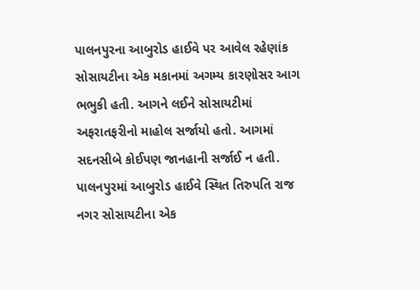પાલનપુરના આબુરોડ હાઈવે પર આવેલ રહેણાંક સોસાયટીના એક મકાનમાં અગમ્ય કારણોસર આગ ભભુકી હતી. આગને લઈને સોસાયટીમાં અફરાતફરીનો માહોલ સર્જાયો હતો. આગમાં સદનસીબે કોઈપણ જાનહાની સર્જાઈ ન હતી.
પાલનપુરમાં આબુરોડ હાઈવે સ્થિત તિરુપતિ રાજ નગર સોસાયટીના એક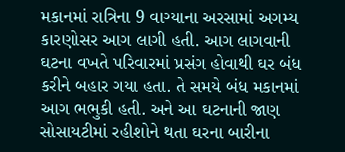મકાનમાં રાત્રિના 9 વાગ્યાના અરસામાં અગમ્ય કારણોસર આગ લાગી હતી. આગ લાગવાની ઘટના વખતે પરિવારમાં પ્રસંગ હોવાથી ઘર બંધ કરીને બહાર ગયા હતા. તે સમયે બંધ મકાનમાં આગ ભભુકી હતી. અને આ ઘટનાની જાણ સોસાયટીમાં રહીશોને થતા ઘરના બારીના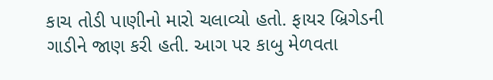કાચ તોડી પાણીનો મારો ચલાવ્યો હતો. ફાયર બ્રિગેડની ગાડીને જાણ કરી હતી. આગ પર કાબુ મેળવતા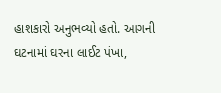હાશકારો અનુભવ્યો હતો. આગની ઘટનામાં ઘરના લાઈટ પંખા,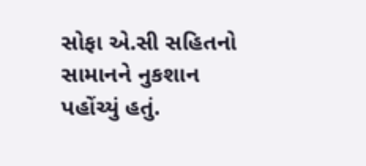સોફા એ.સી સહિતનો સામાનને નુકશાન પહોંચ્યું હતું.